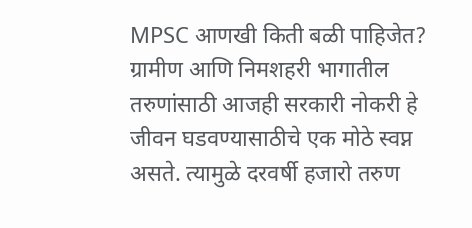MPSC आणखी किती बळी पाहिजेत?
ग्रामीण आणि निमशहरी भागातील तरुणांसाठी आजही सरकारी नोकरी हे जीवन घडवण्यासाठीचे एक मोठे स्वप्न असते. त्यामुळे दरवर्षी हजारो तरुण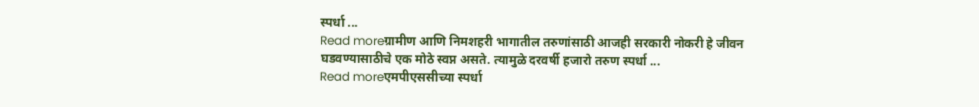स्पर्धा ...
Read moreग्रामीण आणि निमशहरी भागातील तरुणांसाठी आजही सरकारी नोकरी हे जीवन घडवण्यासाठीचे एक मोठे स्वप्न असते. त्यामुळे दरवर्षी हजारो तरुण स्पर्धा ...
Read moreएमपीएससीच्या स्पर्धा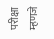परीक्षा म्हणजे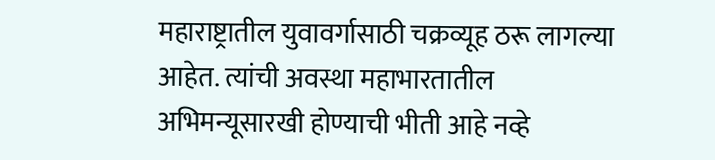महाराष्ट्रातील युवावर्गासाठी चक्रव्यूह ठरू लागल्या आहेत. त्यांची अवस्था महाभारतातील अभिमन्यूसारखी होण्याची भीती आहे नव्हे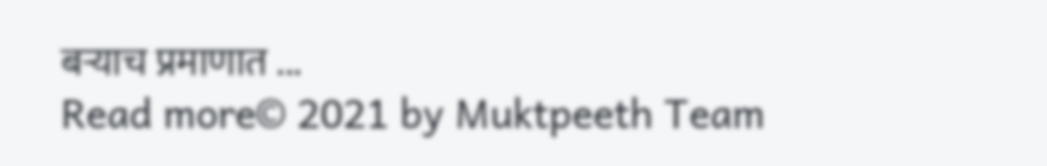बऱ्याच प्रमाणात ...
Read more© 2021 by Muktpeeth Team